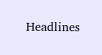Headlines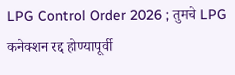LPG Control Order 2026 ; तुमचे LPG कनेक्शन रद्द होण्यापूर्वी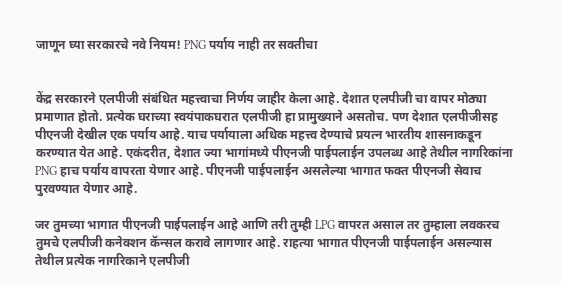जाणून घ्या सरकारचे नवे नियम! PNG पर्याय नाही तर सक्तीचा


केंद्र सरकारने एलपीजी संबंधित महत्त्वाचा निर्णय जाहीर केला आहे. देशात एलपीजी चा वापर मोठ्या प्रमाणात होतो. प्रत्येक घराच्या स्वयंपाकघरात एलपीजी हा प्रामुख्याने असतोच. पण देशात एलपीजीसह पीएनजी देखील एक पर्याय आहे. याच पर्यायाला अधिक महत्त्व देण्याचे प्रयत्न भारतीय शासनाकडून करण्यात येत आहे. एकंदरीत, देशात ज्या भागांमध्ये पीएनजी पाईपलाईन उपलब्ध आहे तेथील नागरिकांना PNG हाच पर्याय वापरता येणार आहे. पीएनजी पाईपलाईन असलेल्या भागात फक्त पीएनजी सेवाच पुरवण्यात येणार आहे.

जर तुमच्या भागात पीएनजी पाईपलाईन आहे आणि तरी तुम्ही LPG वापरत असाल तर तुम्हाला लवकरच तुमचे एलपीजी कनेक्शन कॅन्सल करावे लागणार आहे. राहत्या भागात पीएनजी पाईपलाईन असल्यास तेथील प्रत्येक नागरिकाने एलपीजी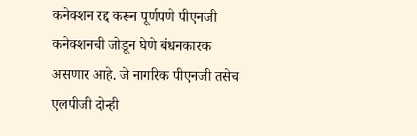कनेक्शन रद्द करून पूर्णपणे पीएनजी कनेक्शनची जोडून घेणे बंधनकारक असणार आहे. जे नागरिक पीएनजी तसेच एलपीजी दोन्ही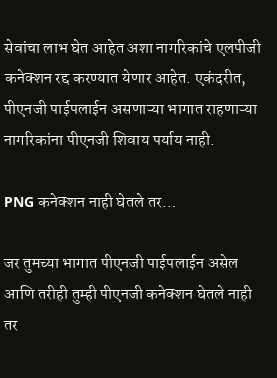सेवांचा लाभ घेत आहेत अशा नागरिकांचे एलपीजी कनेक्शन रद्द करण्यात येणार आहेत. एकंदरीत, पीएनजी पाईपलाईन असणाऱ्या भागात राहणाऱ्या नागरिकांना पीएनजी शिवाय पर्याय नाही.

PNG कनेक्शन नाही घेतले तर…

जर तुमच्या भागात पीएनजी पाईपलाईन असेल आणि तरीही तुम्ही पीएनजी कनेक्शन घेतले नाही तर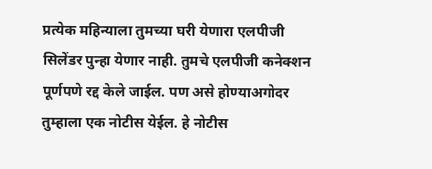प्रत्येक महिन्याला तुमच्या घरी येणारा एलपीजी सिलेंडर पुन्हा येणार नाही. तुमचे एलपीजी कनेक्शन पूर्णपणे रद्द केले जाईल. पण असे होण्याअगोदर तुम्हाला एक नोटीस येईल. हे नोटीस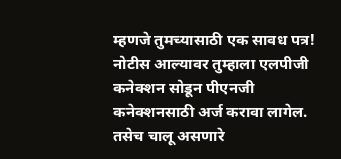म्हणजे तुमच्यासाठी एक सावध पत्र! नोटीस आल्यावर तुम्हाला एलपीजी कनेक्शन सोडून पीएनजी कनेक्शनसाठी अर्ज करावा लागेल. तसेच चालू असणारे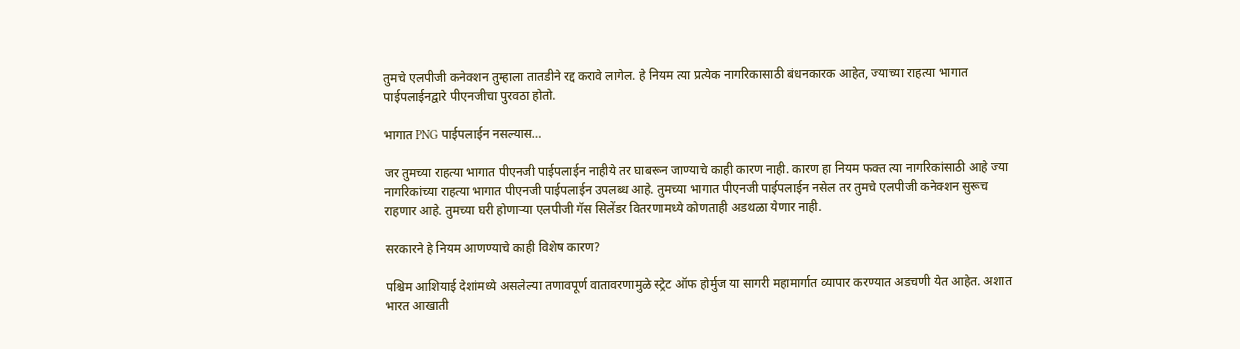तुमचे एलपीजी कनेक्शन तुम्हाला तातडीने रद्द करावे लागेल. हे नियम त्या प्रत्येक नागरिकासाठी बंधनकारक आहेत, ज्याच्या राहत्या भागात पाईपलाईनद्वारे पीएनजीचा पुरवठा होतो.

भागात PNG पाईपलाईन नसल्यास…

जर तुमच्या राहत्या भागात पीएनजी पाईपलाईन नाहीये तर घाबरून जाण्याचे काही कारण नाही. कारण हा नियम फक्त त्या नागरिकांसाठी आहे ज्या नागरिकांच्या राहत्या भागात पीएनजी पाईपलाईन उपलब्ध आहे. तुमच्या भागात पीएनजी पाईपलाईन नसेल तर तुमचे एलपीजी कनेक्शन सुरूच राहणार आहे. तुमच्या घरी होणाऱ्या एलपीजी गॅस सिलेंडर वितरणामध्ये कोणताही अडथळा येणार नाही.

सरकारने हे नियम आणण्याचे काही विशेष कारण?

पश्चिम आशियाई देशांमध्ये असलेल्या तणावपूर्ण वातावरणामुळे स्ट्रेट ऑफ होर्मुज या सागरी महामार्गात व्यापार करण्यात अडचणी येत आहेत. अशात भारत आखाती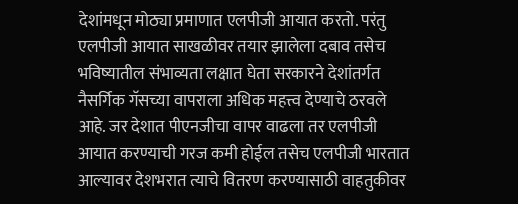देशांमधून मोठ्या प्रमाणात एलपीजी आयात करतो. परंतु एलपीजी आयात साखळीवर तयार झालेला दबाव तसेच भविष्यातील संभाव्यता लक्षात घेता सरकारने देशांतर्गत नैसर्गिक गॅसच्या वापराला अधिक महत्त्व देण्याचे ठरवले आहे. जर देशात पीएनजीचा वापर वाढला तर एलपीजी आयात करण्याची गरज कमी होईल तसेच एलपीजी भारतात आल्यावर देशभरात त्याचे वितरण करण्यासाठी वाहतुकीवर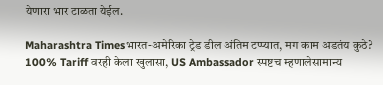येणारा भार टाळता येईल.

Maharashtra Timesभारत-अमेरिका ट्रेड डील अंतिम टप्प्यात, मग काम अडतंय कुठे? 100% Tariff वरही केला खुलासा, US Ambassador स्पष्टच म्हणालेसामान्य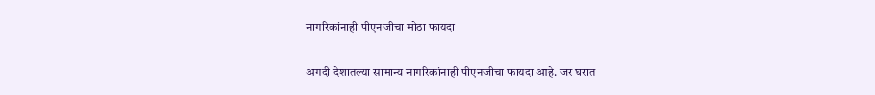नागरिकांनाही पीएनजीचा मोठा फायदा

अगदी देशातल्या सामान्य नागरिकांनाही पीएनजीचा फायदा आहे. जर घरात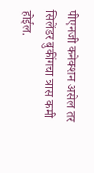पीएनजी कनेक्शन असेल तर सिलेंडर बुकींगचा त्रास कमी होईल.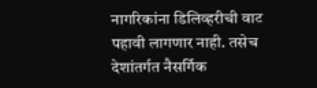नागरिकांना डिलिव्हरीची वाट पहावी लागणार नाही. तसेच देशांतर्गत नैसर्गिक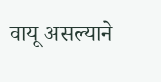वायू असल्याने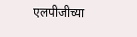एलपीजीच्या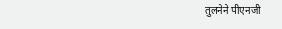तुलनेने पीएनजी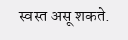स्वस्त असू शकते.